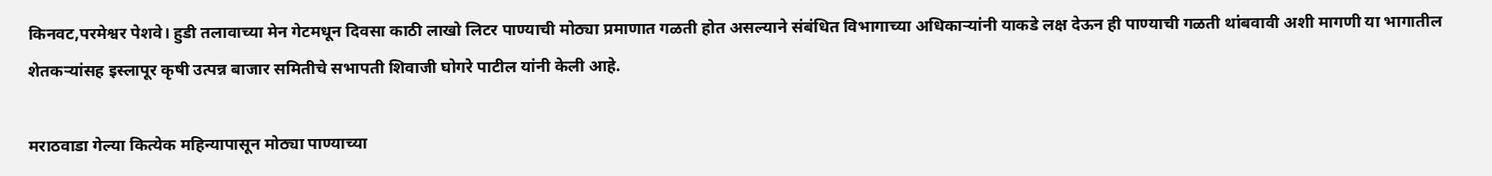किनवट,परमेश्वर पेशवे। हुडी तलावाच्या मेन गेटमधून दिवसा काठी लाखो लिटर पाण्याची मोठ्या प्रमाणात गळती होत असल्याने संबंधित विभागाच्या अधिकाऱ्यांनी याकडे लक्ष देऊन ही पाण्याची गळती थांबवावी अशी मागणी या भागातील शेतकऱ्यांसह इस्लापूर कृषी उत्पन्न बाजार समितीचे सभापती शिवाजी घोगरे पाटील यांनी केली आहे.

मराठवाडा गेल्या कित्येक महिन्यापासून मोठ्या पाण्याच्या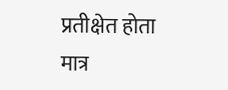प्रतीक्षेत होता मात्र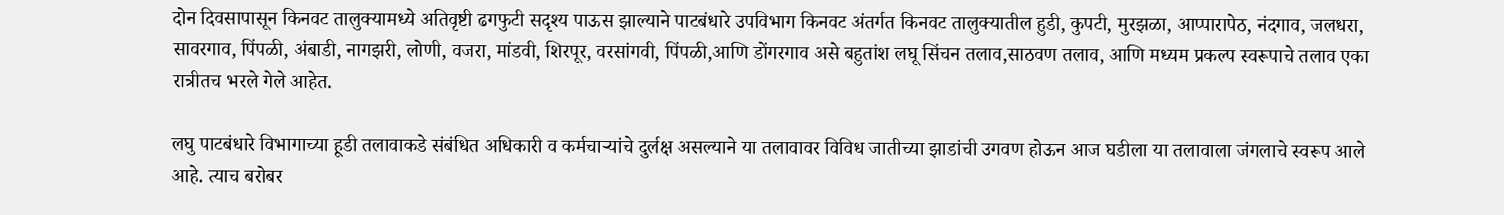दोन दिवसापासून किनवट तालुक्यामध्ये अतिवृष्टी ढगफुटी सदृश्य पाऊस झाल्याने पाटबंधारे उपविभाग किनवट अंतर्गत किनवट तालुक्यातील हुडी, कुपटी, मुरझळा, आप्पारापेठ, नंदगाव, जलधरा, सावरगाव, पिंपळी, अंबाडी, नागझरी, लोणी, वजरा, मांडवी, शिरपूर, वरसांगवी, पिंपळी,आणि डोंगरगाव असे बहुतांश लघू सिंचन तलाव,साठवण तलाव, आणि मध्यम प्रकल्प स्वरूपाचे तलाव एका रात्रीतच भरले गेले आहेत.

लघु पाटबंधारे विभागाच्या हूडी तलावाकडे संबंधित अधिकारी व कर्मचाऱ्यांचे दुर्लक्ष असल्याने या तलावावर विविध जातीच्या झाडांची उगवण होऊन आज घडीला या तलावाला जंगलाचे स्वरूप आले आहे. त्याच बरोबर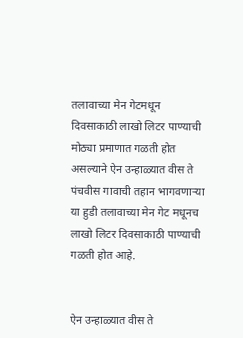तलावाच्या मेन गेटमधून दिवसाकाठी लाखो लिटर पाण्याची मोठ्या प्रमाणात गळती होत असल्याने ऐन उन्हाळ्यात वीस ते पंचवीस गावाची तहान भागवणाऱ्या या हुडी तलावाच्या मेन गेट मधूनच लाखो लिटर दिवसाकाठी पाण्याची गळती होत आहे.


ऐन उन्हाळ्यात वीस ते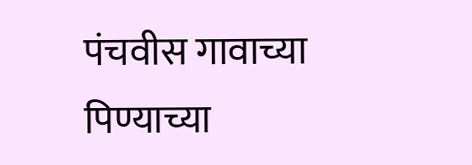पंचवीस गावाच्या पिण्याच्या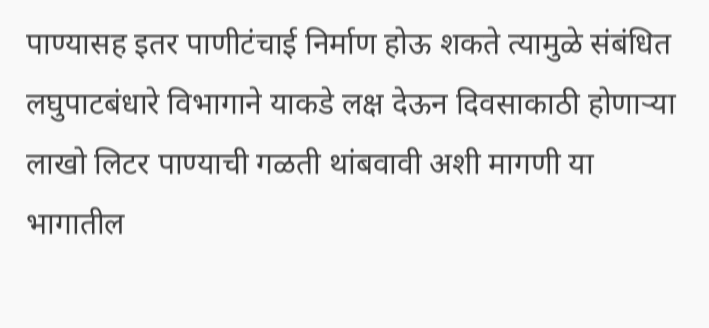पाण्यासह इतर पाणीटंचाई निर्माण होऊ शकते त्यामुळे संबंधित लघुपाटबंधारे विभागाने याकडे लक्ष देऊन दिवसाकाठी होणाऱ्या लाखो लिटर पाण्याची गळती थांबवावी अशी मागणी या भागातील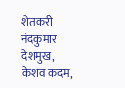शेतकरी नंदकुमार देशमुख, केशव कदम,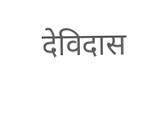देविदास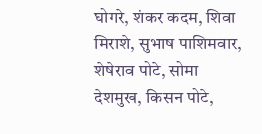घोगरे, शंकर कदम, शिवा मिराशे, सुभाष पाशिमवार, शेषेराव पोटे, सोमा देशमुख, किसन पोटे,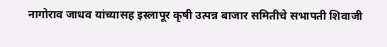नागोराव जाधव यांच्यासह इस्लापूर कृषी उत्पन्न बाजार समितीचे सभापती शिवाजी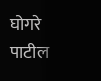घोगरे पाटील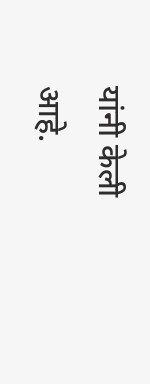यांनी केली आहे.